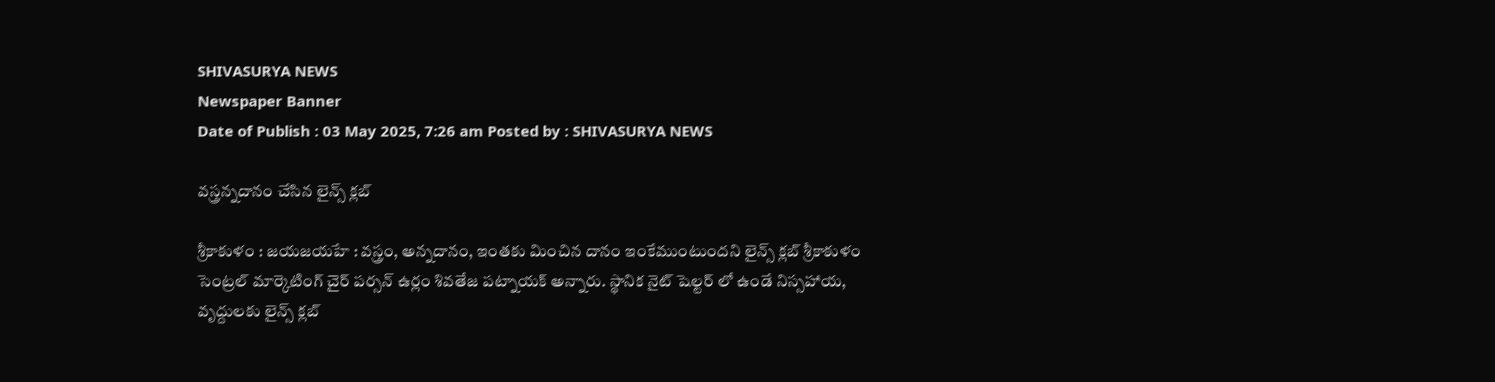SHIVASURYA NEWS
Newspaper Banner
Date of Publish : 03 May 2025, 7:26 am Posted by : SHIVASURYA NEWS

వస్త్రన్నదానం చేసిన లైన్స్ క్లబ్

శ్రీకాకుళం : జయజయహే : వస్త్రం, అన్నదానం, ఇంతకు మించిన దానం ఇంకేముంటుందని లైన్స్ క్లబ్ శ్రీకాకుళం సెంట్రల్ మార్కెటింగ్ చైర్ పర్సన్ ఉర్లం శివతేజ పట్నాయక్ అన్నారు. స్థానిక నైట్ షెల్టర్ లో ఉండే నిస్సహాయ, వృద్దులకు లైన్స్ క్లబ్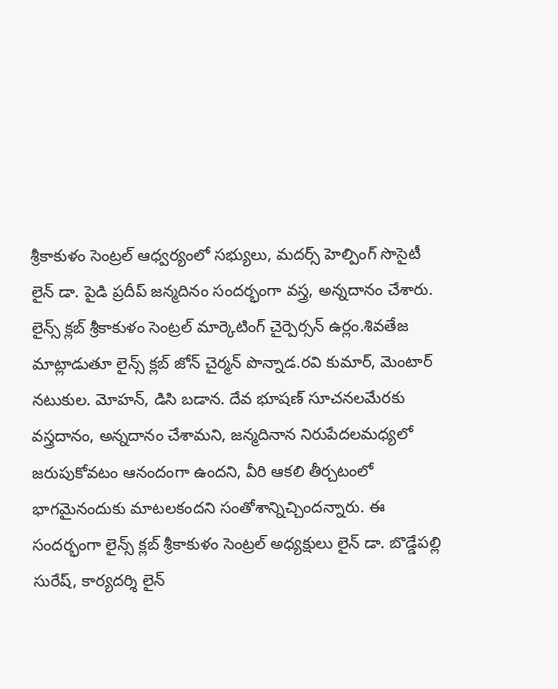శ్రీకాకుళం సెంట్రల్ ఆధ్వర్యంలో సభ్యులు, మదర్స్ హెల్పింగ్ సొసైటీ లైన్ డా. పైడి ప్రదీప్ జన్మదినం సందర్భంగా వస్త్ర, అన్నదానం చేశారు. లైన్స్ క్లబ్ శ్రీకాకుళం సెంట్రల్ మార్కెటింగ్ చైర్పెర్సన్ ఉర్లం.శివతేజ మాట్లాడుతూ లైన్స్ క్లబ్ జోన్ చైర్మన్ పొన్నాడ.రవి కుమార్, మెంటార్ నటుకుల. మోహన్, డిసి బడాన. దేవ భూషణ్ సూచనలమేరకు వస్త్రదానం, అన్నదానం చేశామని, జన్మదినాన నిరుపేదలమధ్యలో జరుపుకోవటం ఆనందంగా ఉందని, వీరి ఆకలి తీర్చటంలో భాగమైనందుకు మాటలకందని సంతోశాన్నిచ్చిందన్నారు. ఈ సందర్భంగా లైన్స్ క్లబ్ శ్రీకాకుళం సెంట్రల్ అధ్యక్షులు లైన్ డా. బొడ్డేపల్లి సురేష్, కార్యదర్శి లైన్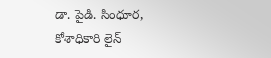డా. పైడి. సింధూర, కోశాధికారి లైన్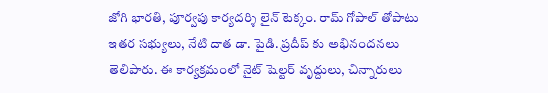జోగి భారతి, పూర్వపు కార్యదర్శి లైన్ టెక్కం. రామ్ గోపాల్ తోపాటు ఇతర సభ్యులు, నేటి దాత డా. పైడి. ప్రదీప్ కు అభినందనలు తెలిపారు. ఈ కార్యక్రమంలో నైట్ షెల్టర్ వృద్దులు, చిన్నారులు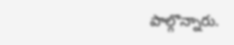పాల్గొన్నారు.